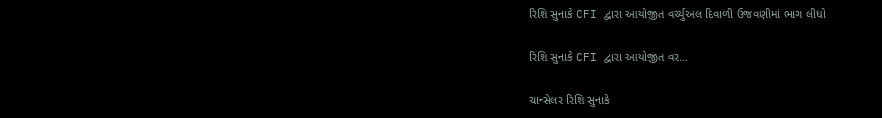રિશિ સુનાકે CFI દ્વારા આયોજીત વર્ચ્યુઅલ દિવાળી ઉજવણીમાં ભાગ લીધો

રિશિ સુનાકે CFI દ્વારા આયોજીત વર...

ચાન્સેલર રિશિ સુનાકે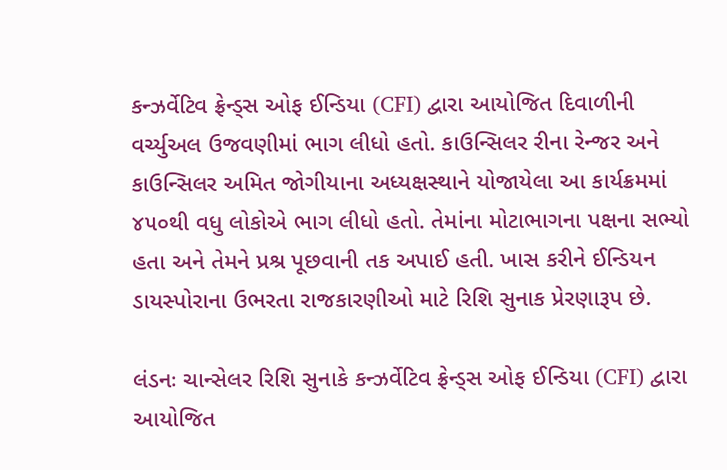કન્ઝર્વેટિવ ફ્રેન્ડ્સ ઓફ ઈન્ડિયા (CFI) દ્વારા આયોજિત દિવાળીની વર્ચ્યુઅલ ઉજવણીમાં ભાગ લીધો હતો. કાઉન્સિલર રીના રેન્જર અને કાઉન્સિલર અમિત જોગીયાના અધ્યક્ષસ્થાને યોજાયેલા આ કાર્યક્રમમાં ૪૫૦થી વધુ લોકોએ ભાગ લીધો હતો. તેમાંના મોટાભાગના પક્ષના સભ્યો હતા અને તેમને પ્રશ્ર પૂછવાની તક અપાઈ હતી. ખાસ કરીને ઈન્ડિયન ડાયસ્પોરાના ઉભરતા રાજકારણીઓ માટે રિશિ સુનાક પ્રેરણારૂપ છે.

લંડનઃ ચાન્સેલર રિશિ સુનાકે કન્ઝર્વેટિવ ફ્રેન્ડ્સ ઓફ ઈન્ડિયા (CFI) દ્વારા આયોજિત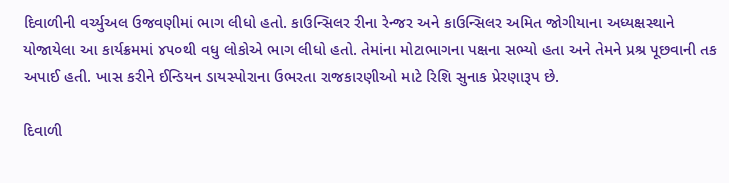દિવાળીની વર્ચ્યુઅલ ઉજવણીમાં ભાગ લીધો હતો. કાઉન્સિલર રીના રેન્જર અને કાઉન્સિલર અમિત જોગીયાના અધ્યક્ષસ્થાને યોજાયેલા આ કાર્યક્રમમાં ૪૫૦થી વધુ લોકોએ ભાગ લીધો હતો. તેમાંના મોટાભાગના પક્ષના સભ્યો હતા અને તેમને પ્રશ્ર પૂછવાની તક અપાઈ હતી. ખાસ કરીને ઈન્ડિયન ડાયસ્પોરાના ઉભરતા રાજકારણીઓ માટે રિશિ સુનાક પ્રેરણારૂપ છે.

દિવાળી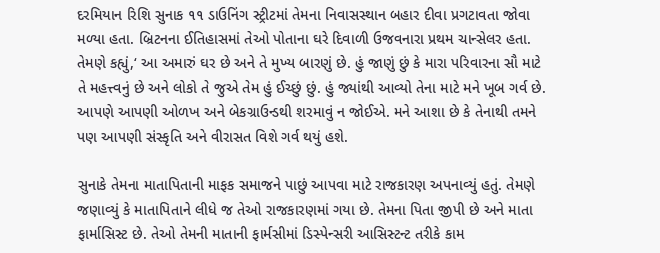દરમિયાન રિશિ સુનાક ૧૧ ડાઉનિંગ સ્ટ્રીટમાં તેમના નિવાસસ્થાન બહાર દીવા પ્રગટાવતા જોવા મળ્યા હતા. બ્રિટનના ઈતિહાસમાં તેઓ પોતાના ઘરે દિવાળી ઉજવનારા પ્રથમ ચાન્સેલર હતા. તેમણે કહ્યું,‘ આ અમારું ઘર છે અને તે મુખ્ય બારણું છે. હું જાણું છું કે મારા પરિવારના સૌ માટે તે મહત્ત્વનું છે અને લોકો તે જુએ તેમ હું ઈચ્છું છું. હું જ્યાંથી આવ્યો તેના માટે મને ખૂબ ગર્વ છે. આપણે આપણી ઓળખ અને બેકગ્રાઉન્ડથી શરમાવું ન જોઈએ. મને આશા છે કે તેનાથી તમને પણ આપણી સંસ્કૃતિ અને વીરાસત વિશે ગર્વ થયું હશે.

સુનાકે તેમના માતાપિતાની માફક સમાજને પાછું આપવા માટે રાજકારણ અપનાવ્યું હતું. તેમણે જણાવ્યું કે માતાપિતાને લીધે જ તેઓ રાજકારણમાં ગયા છે. તેમના પિતા જીપી છે અને માતા ફાર્માસિસ્ટ છે. તેઓ તેમની માતાની ફાર્મસીમાં ડિસ્પેન્સરી આસિસ્ટન્ટ તરીકે કામ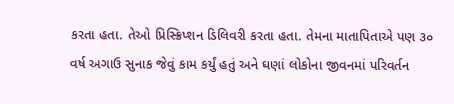કરતા હતા. તેઓ પ્રિસ્ક્રિપ્શન ડિલિવરી કરતા હતા. તેમના માતાપિતાએ પણ ૩૦ વર્ષ અગાઉ સુનાક જેવું કામ કર્યું હતું અને ઘણાં લોકોના જીવનમાં પરિવર્તન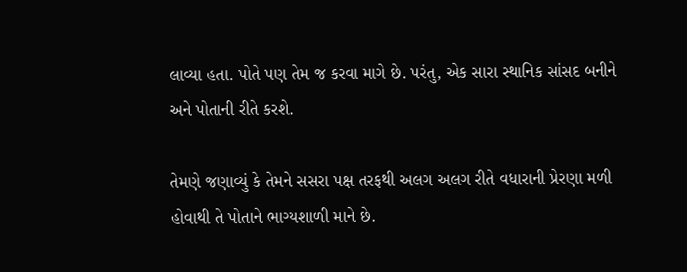લાવ્યા હતા. પોતે પણ તેમ જ કરવા માગે છે. પરંતુ, એક સારા સ્થાનિક સાંસદ બનીને અને પોતાની રીતે કરશે.

તેમણે જણાવ્યું કે તેમને સસરા પક્ષ તરફથી અલગ અલગ રીતે વધારાની પ્રેરણા મળી હોવાથી તે પોતાને ભાગ્યશાળી માને છે.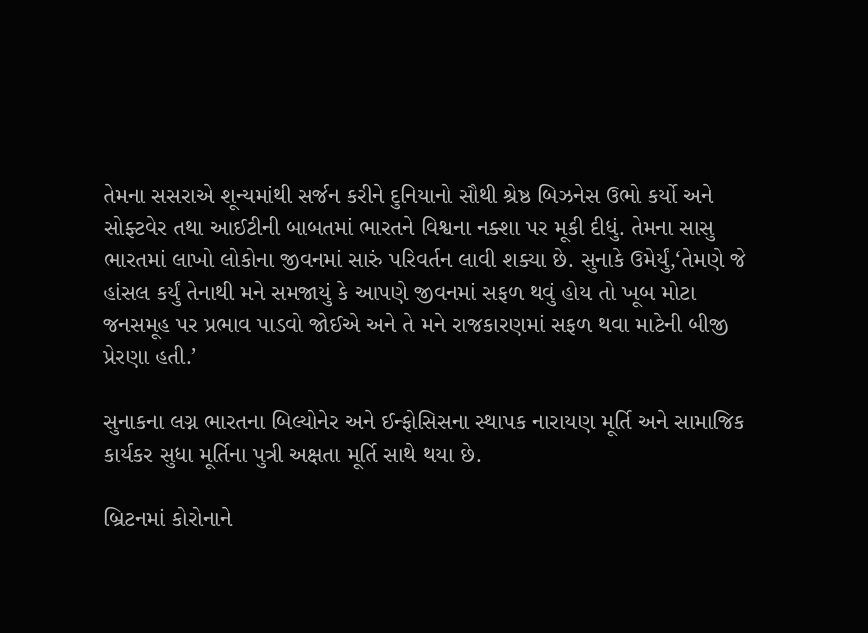તેમના સસરાએ શૂન્યમાંથી સર્જન કરીને દુનિયાનો સૌથી શ્રેષ્ઠ બિઝનેસ ઉભો કર્યો અને સોફ્ટવેર તથા આઈટીની બાબતમાં ભારતને વિશ્વના નક્શા પર મૂકી દીધું. તેમના સાસુ ભારતમાં લાખો લોકોના જીવનમાં સારું પરિવર્તન લાવી શક્યા છે. સુનાકે ઉમેર્યું,‘તેમણે જે હાંસલ કર્યું તેનાથી મને સમજાયું કે આપણે જીવનમાં સફળ થવું હોય તો ખૂબ મોટા જનસમૂહ પર પ્રભાવ પાડવો જોઈએ અને તે મને રાજકારણમાં સફળ થવા માટેની બીજી પ્રેરણા હતી.’

સુનાકના લગ્ન ભારતના બિલ્યોનેર અને ઈન્ફોસિસના સ્થાપક નારાયણ મૂર્તિ અને સામાજિક કાર્યકર સુધા મૂર્તિના પુત્રી અક્ષતા મૂર્તિ સાથે થયા છે.

બ્રિટનમાં કોરોનાને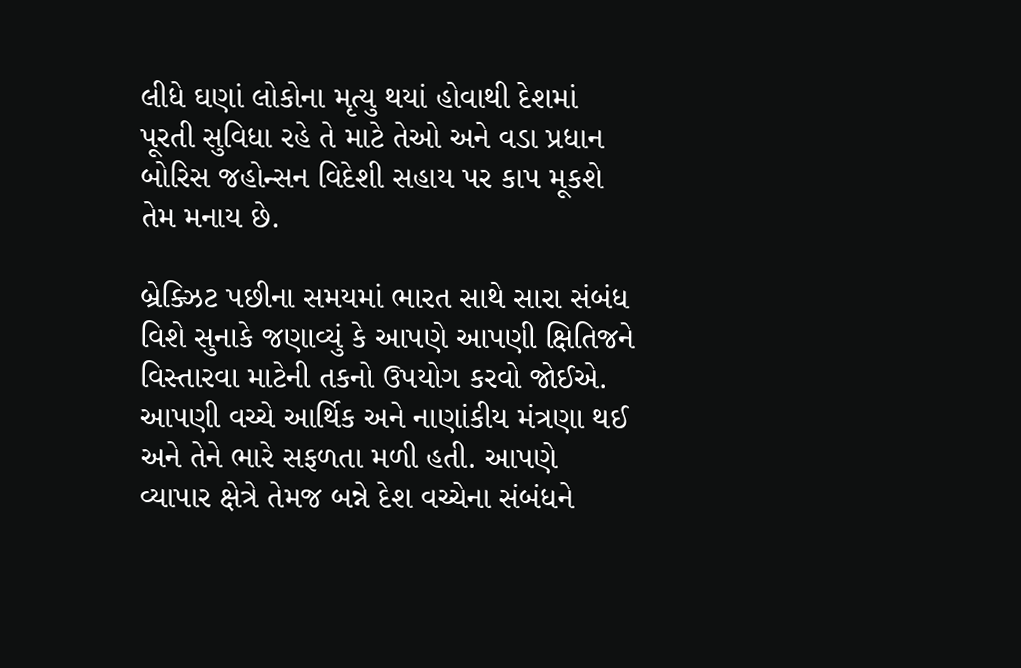લીધે ઘણાં લોકોના મૃત્યુ થયાં હોવાથી દેશમાં પૂરતી સુવિધા રહે તે માટે તેઓ અને વડા પ્રધાન બોરિસ જહોન્સન વિદેશી સહાય પર કાપ મૂકશે તેમ મનાય છે.

બ્રેક્ઝિટ પછીના સમયમાં ભારત સાથે સારા સંબંધ વિશે સુનાકે જણાવ્યું કે આપણે આપણી ક્ષિતિજને વિસ્તારવા માટેની તકનો ઉપયોગ કરવો જોઈએ. આપણી વચ્ચે આર્થિક અને નાણાંકીય મંત્રણા થઈ અને તેને ભારે સફળતા મળી હતી. આપણે વ્યાપાર ક્ષેત્રે તેમજ બન્ને દેશ વચ્ચેના સંબંધને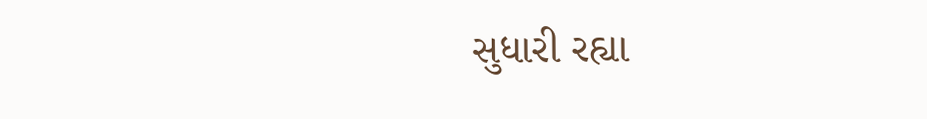સુધારી રહ્યા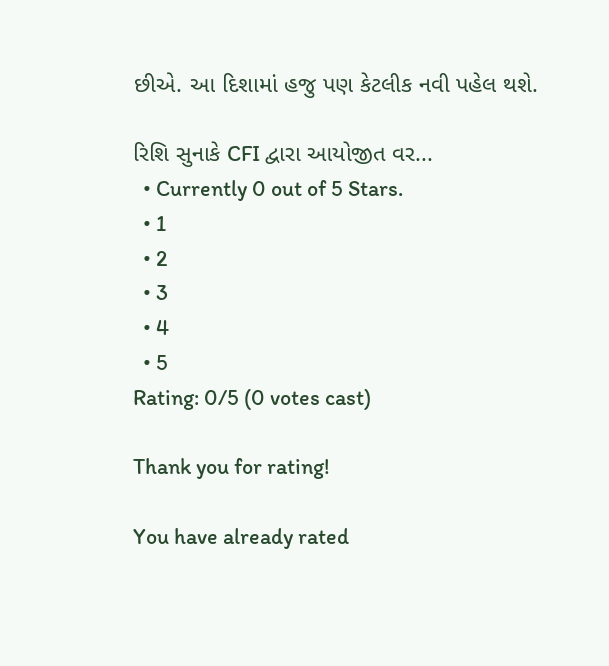છીએ. આ દિશામાં હજુ પણ કેટલીક નવી પહેલ થશે.

રિશિ સુનાકે CFI દ્વારા આયોજીત વર...
  • Currently 0 out of 5 Stars.
  • 1
  • 2
  • 3
  • 4
  • 5
Rating: 0/5 (0 votes cast)

Thank you for rating!

You have already rated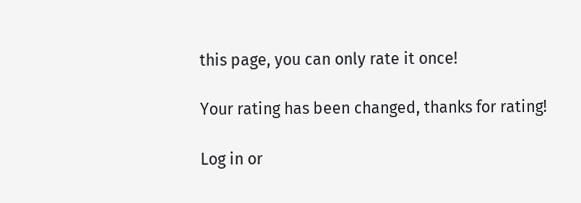this page, you can only rate it once!

Your rating has been changed, thanks for rating!

Log in or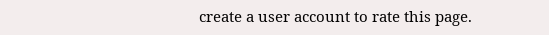create a user account to rate this page.